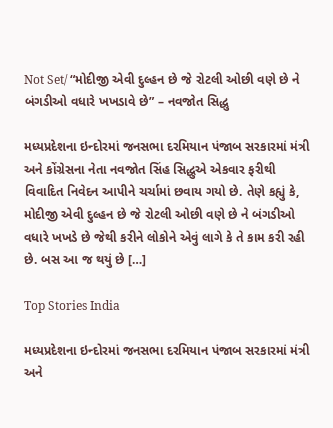Not Set/ “મોદીજી એવી દુલ્હન છે જે રોટલી ઓછી વણે છે ને બંગડીઓ વધારે ખખડાવે છે” – નવજોત સિદ્ધુ

મધ્યપ્રદેશના ઇન્દોરમાં જનસભા દરમિયાન પંજાબ સરકારમાં મંત્રી અને કોંગ્રેસના નેતા નવજોત સિંહ સિદ્ધુએ એકવાર ફરીથી વિવાદિત નિવેદન આપીને ચર્ચામાં છવાય ગયો છે. તેણે કહ્યું કે, મોદીજી એવી દુલ્હન છે જે રોટલી ઓછી વણે છે ને બંગડીઓ વધારે ખખડે છે જેથી કરીને લોકોને એવું લાગે કે તે કામ કરી રહી છે. બસ આ જ થયું છે […]

Top Stories India

મધ્યપ્રદેશના ઇન્દોરમાં જનસભા દરમિયાન પંજાબ સરકારમાં મંત્રી અને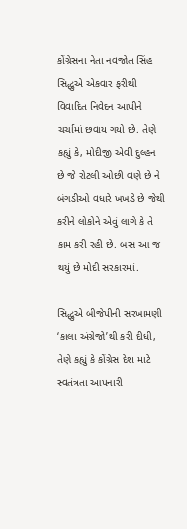કોંગ્રેસના નેતા નવજોત સિંહ સિદ્ધુએ એકવાર ફરીથી વિવાદિત નિવેદન આપીને ચર્ચામાં છવાય ગયો છે. તેણે કહ્યું કે, મોદીજી એવી દુલ્હન છે જે રોટલી ઓછી વણે છે ને બંગડીઓ વધારે ખખડે છે જેથી કરીને લોકોને એવું લાગે કે તે કામ કરી રહી છે. બસ આ જ થયું છે મોદી સરકારમાં.

સિદ્ધુએ બીજેપીની સરખામણી ‘કાલા અંગ્રેજો’થી કરી દીધી, તેણે કહ્યું કે કોંગ્રેસ દેશ માટે સ્વતંત્રતા આપનારી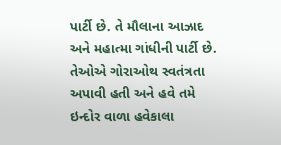પાર્ટી છે. તે મૌલાના આઝાદ અને મહાત્મા ગાંધીની પાર્ટી છે. તેઓએ ગોરાઓથ સ્વતંત્રતા અપાવી હતી અને હવે તમે ઇન્દોર વાળા હવેકાલા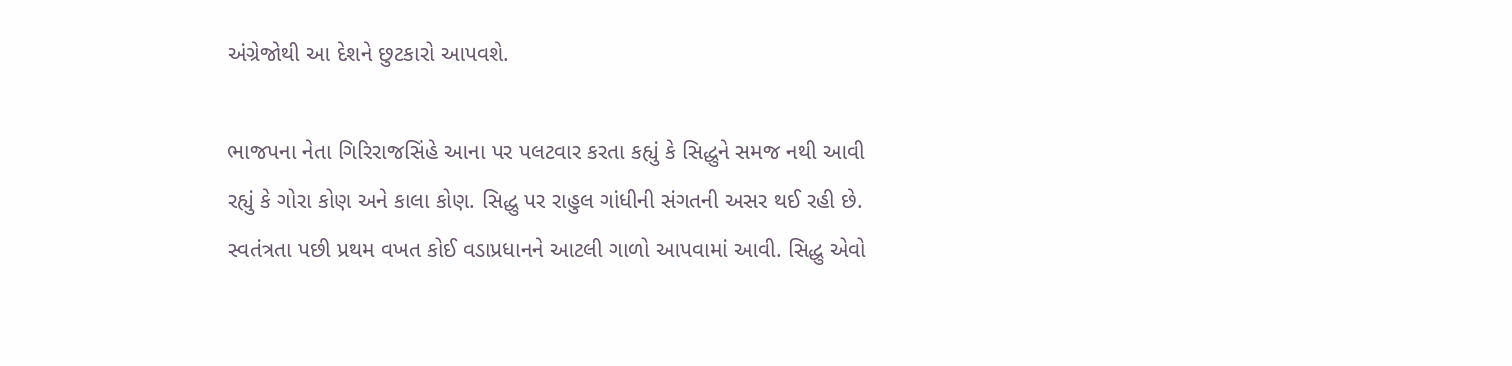અંગ્રેજોથી આ દેશને છુટકારો આપવશે.

ભાજપના નેતા ગિરિરાજસિંહે આના પર પલટવાર કરતા કહ્યું કે સિદ્ધુને સમજ નથી આવી રહ્યું કે ગોરા કોણ અને કાલા કોણ. સિદ્ધુ પર રાહુલ ગાંધીની સંગતની અસર થઈ રહી છે. સ્વતંત્રતા પછી પ્રથમ વખત કોઈ વડાપ્રધાનને આટલી ગાળો આપવામાં આવી. સિદ્ધુ એવો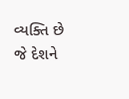વ્યક્તિ છે જે દેશને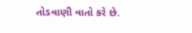તોડવાણી વાતો કરે છે.